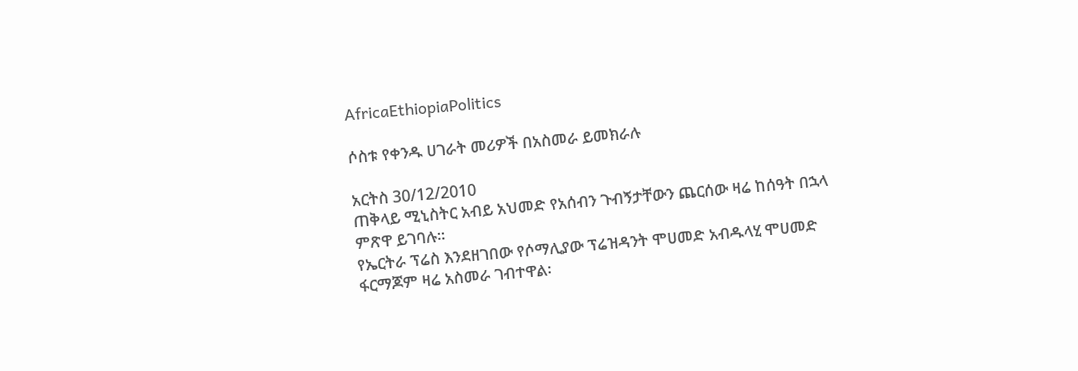AfricaEthiopiaPolitics

ሶስቱ የቀንዱ ሀገራት መሪዎች በአስመራ ይመክራሉ

አርትስ 30/12/2010
ጠቅላይ ሚኒስትር አብይ አህመድ የአሰብን ጉብኝታቸውን ጨርሰው ዛሬ ከሰዓት በኋላ ምጽዋ ይገባሉ፡፡
የኤርትራ ፕሬስ እንደዘገበው የሶማሊያው ፕሬዝዳንት ሞሀመድ አብዱላሂ ሞሀመድ ፋርማጆም ዛሬ አስመራ ገብተዋል፡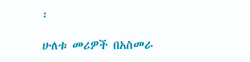፡

ሁለቱ መሪዎች በአስመራ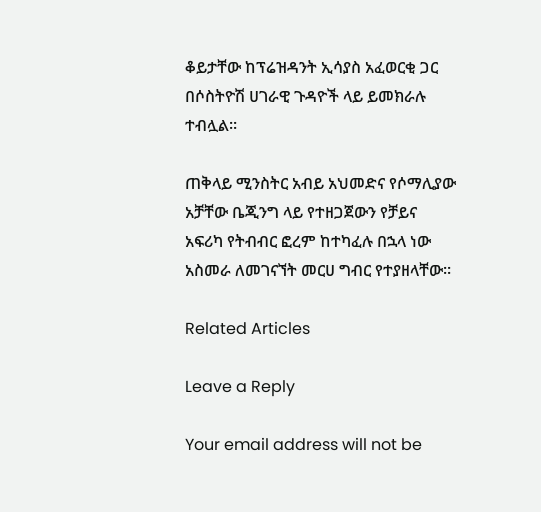ቆይታቸው ከፕሬዝዳንት ኢሳያስ አፈወርቂ ጋር በሶስትዮሽ ሀገራዊ ጉዳዮች ላይ ይመክራሉ ተብሏል፡፡

ጠቅላይ ሚንስትር አብይ አህመድና የሶማሊያው አቻቸው ቤጂንግ ላይ የተዘጋጀውን የቻይና አፍሪካ የትብብር ፎረም ከተካፈሉ በኋላ ነው አስመራ ለመገናኘት መርሀ ግብር የተያዘላቸው፡፡

Related Articles

Leave a Reply

Your email address will not be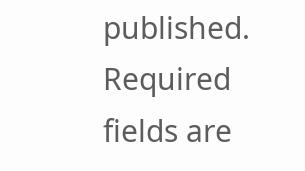published. Required fields are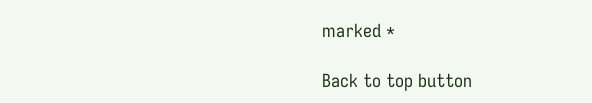marked *

Back to top button